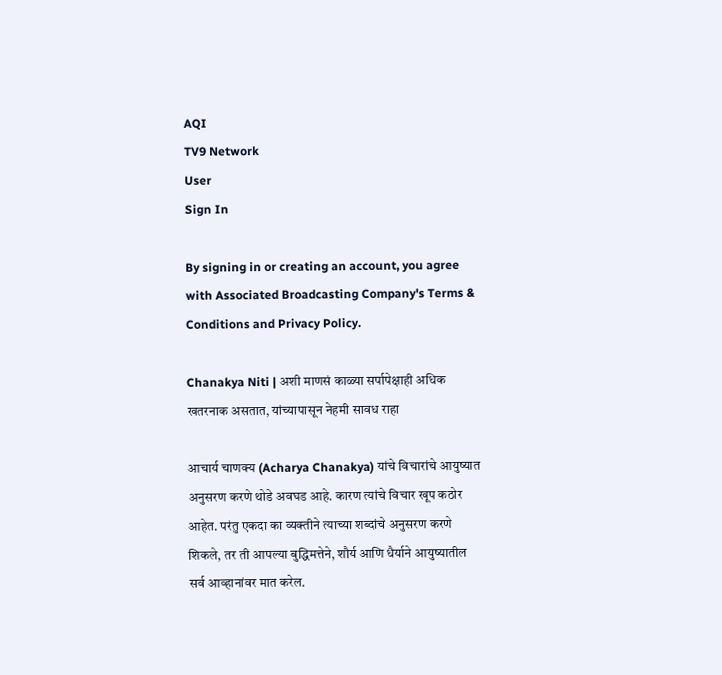AQI
TV9 Network
User
Sign In

By signing in or creating an account, you agree with Associated Broadcasting Company's Terms & Conditions and Privacy Policy.

Chanakya Niti | अशी माणसं काळ्या सर्पापेक्षाही अधिक खतरनाक असतात, यांच्यापासून नेहमी सावध राहा

आचार्य चाणक्य (Acharya Chanakya) यांचे विचारांचे आयुष्यात अनुसरण करणे थोडे अवघड आहे. कारण त्यांचे विचार खूप कठोर आहेत. परंतु एकदा का व्यक्तीने त्याच्या शब्दांचे अनुसरण करणे शिकले, तर ती आपल्या बुद्धिमत्तेने, शौर्य आणि धैर्याने आयुष्यातील सर्व आव्हानांवर मात करेल.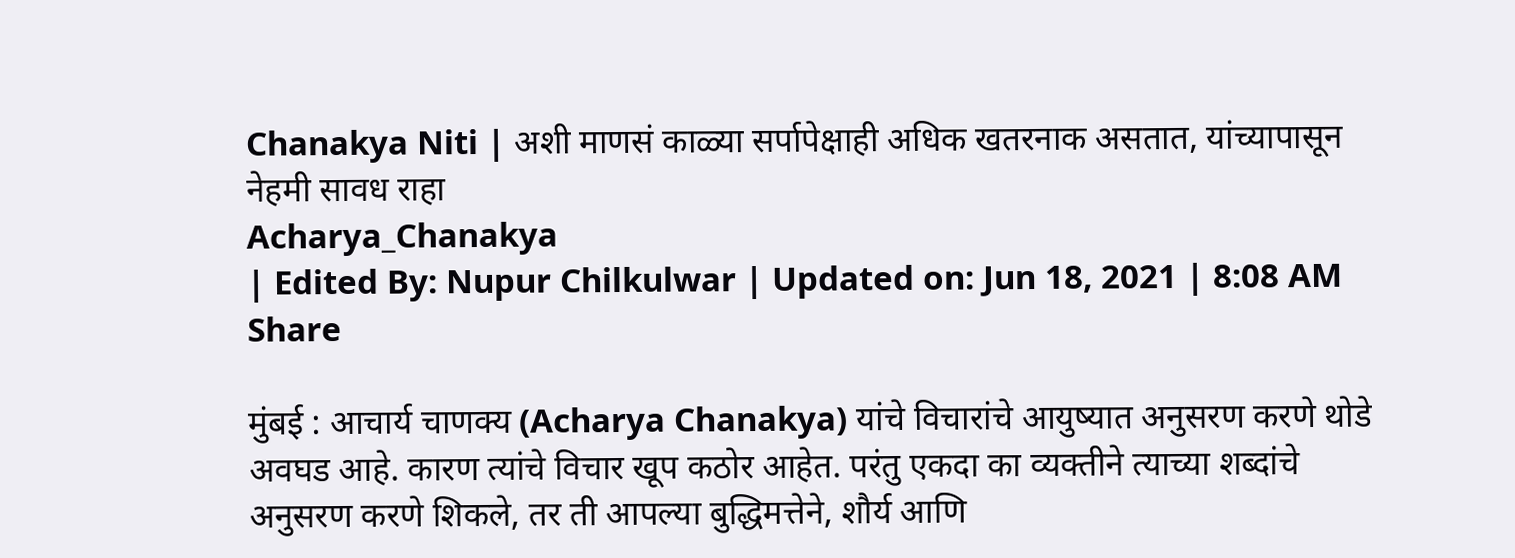Chanakya Niti | अशी माणसं काळ्या सर्पापेक्षाही अधिक खतरनाक असतात, यांच्यापासून नेहमी सावध राहा
Acharya_Chanakya
| Edited By: Nupur Chilkulwar | Updated on: Jun 18, 2021 | 8:08 AM
Share

मुंबई : आचार्य चाणक्य (Acharya Chanakya) यांचे विचारांचे आयुष्यात अनुसरण करणे थोडे अवघड आहे. कारण त्यांचे विचार खूप कठोर आहेत. परंतु एकदा का व्यक्तीने त्याच्या शब्दांचे अनुसरण करणे शिकले, तर ती आपल्या बुद्धिमत्तेने, शौर्य आणि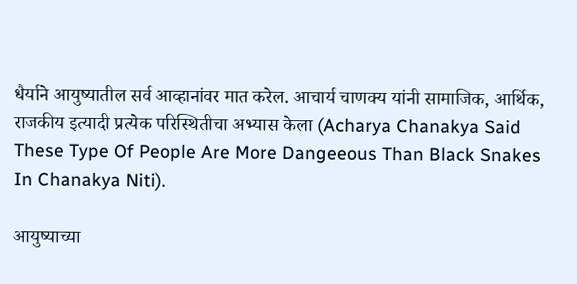धैर्याने आयुष्यातील सर्व आव्हानांवर मात करेल. आचार्य चाणक्य यांनी सामाजिक, आर्थिक, राजकीय इत्यादी प्रत्येक परिस्थितीचा अभ्यास केला (Acharya Chanakya Said These Type Of People Are More Dangeeous Than Black Snakes In Chanakya Niti).

आयुष्याच्या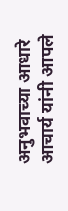अनुभवाच्या आधारे आचार्य यांनी आपले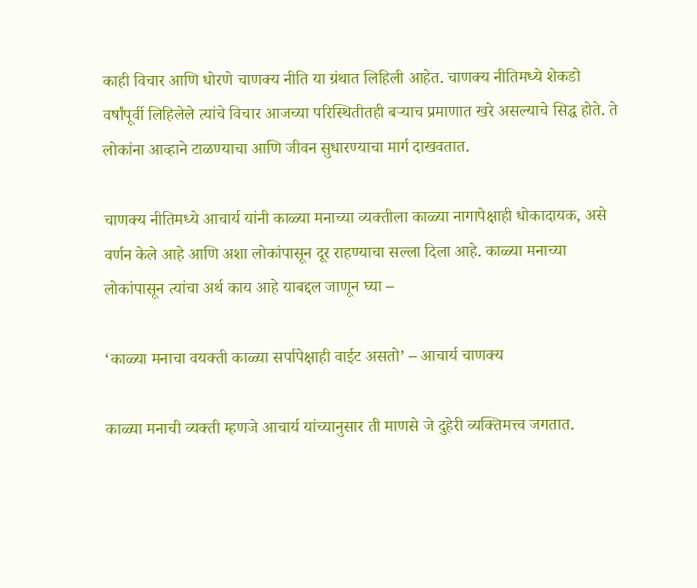काही विचार आणि धोरणे चाणक्य नीति या ग्रंथात लिहिली आहेत. चाणक्य नीतिमध्ये शेकडो वर्षांपूर्वी लिहिलेले त्यांचे विचार आजच्या परिस्थितीतही बर्‍याच प्रमाणात खरे असल्याचे सिद्ध होते. ते लोकांना आव्हाने टाळण्याचा आणि जीवन सुधारण्याचा मार्ग दाखवतात.

चाणक्य नीतिमध्ये आचार्य यांनी काळ्या मनाच्या व्यक्तीला काळ्या नागापेक्षाही धोकादायक, असे वर्णन केले आहे आणि अशा लोकांपासून दूर राहण्याचा सल्ला दिला आहे. काळ्या मनाच्या लोकांपासून त्यांचा अर्थ काय आहे याबद्दल जाणून घ्या –

‘काळ्या मनाचा वयक्ती काळ्या सर्पापेक्षाही वाईट असतो’ – आचार्य चाणक्य

काळ्या मनाची व्यक्ती म्हणजे आचार्य यांच्यानुसार ती माणसे जे दुहेरी व्यक्तिमत्त्व जगतात.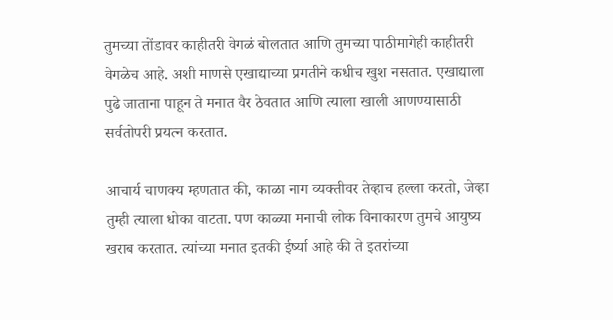तुमच्या तोंडावर काहीतरी वेगळं बोलतात आणि तुमच्या पाठीमागेही काहीतरी वेगळेच आहे. अशी माणसे एखाद्याच्या प्रगतीने कधीच खुश नसतात. एखाद्याला पुढे जाताना पाहून ते मनात वैर ठेवतात आणि त्याला खाली आणण्यासाठी सर्वतोपरी प्रयत्न करतात.

आचार्य चाणक्य म्हणतात की, काळा नाग व्यक्तीवर तेव्हाच हल्ला करतो, जेव्हा तुम्ही त्याला धोका वाटता. पण काळ्या मनाची लोक विनाकारण तुमचे आयुष्य खराब करतात. त्यांच्या मनात इतकी ईर्ष्या आहे की ते इतरांच्या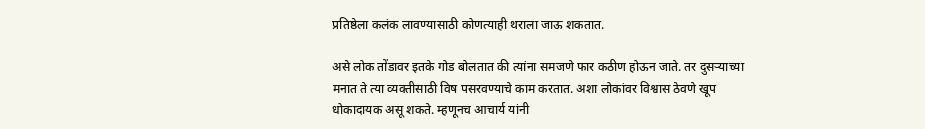प्रतिष्ठेला कलंक लावण्यासाठी कोणत्याही थराला जाऊ शकतात.

असे लोक तोंडावर इतके गोड बोलतात की त्यांना समजणे फार कठीण होऊन जाते. तर दुसर्‍याच्या मनात ते त्या व्यक्तीसाठी विष पसरवण्याचे काम करतात. अशा लोकांवर विश्वास ठेवणे खूप धोकादायक असू शकते. म्हणूनच आचार्य यांनी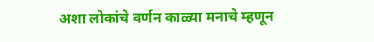अशा लोकांचे वर्णन काळ्या मनाचे म्हणून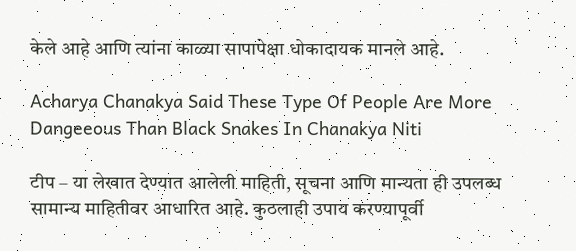केले आहे आणि त्यांना काळ्या सापापेक्षा धोकादायक मानले आहे.

Acharya Chanakya Said These Type Of People Are More Dangeeous Than Black Snakes In Chanakya Niti

टीप – या लेखात देण्यात आलेली माहिती, सूचना आणि मान्यता ही उपलब्ध सामान्य माहितीवर आधारित आहे. कुठलाही उपाय करण्यापूर्वी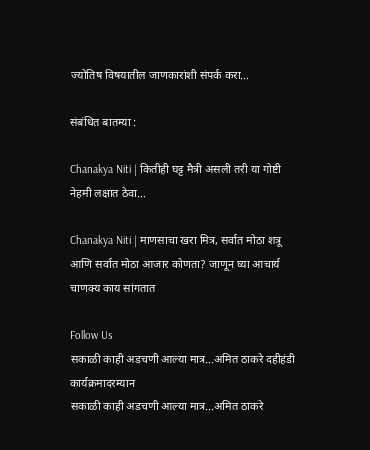ज्योतिष विषयातील जाणकारांशी संपर्क करा…

संबंधित बातम्या :

Chanakya Niti | कितीही घट्ट मैत्री असली तरी या गोष्टी नेहमी लक्षात ठेवा…

Chanakya Niti | माणसाचा खरा मित्र, सर्वात मोठा शत्रू आणि सर्वात मोठा आजार कोणता? जाणून घ्या आचार्य चाणक्य काय सांगतात

Follow Us
सकाळी काही अडचणी आल्या मात्र...अमित ठाकरे दहीहंडी कार्यक्रमादरम्यान
सकाळी काही अडचणी आल्या मात्र...अमित ठाकरे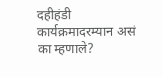दहीहंडी कार्यक्रमादरम्यान असं का म्हणाले?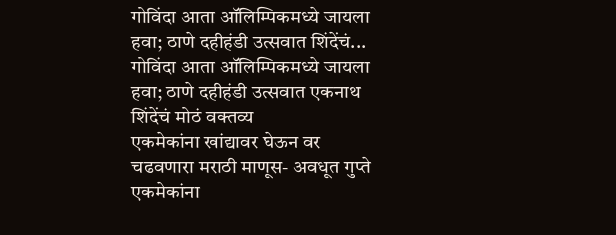गोविंदा आता ऑलिम्पिकमध्ये जायला हवा; ठाणे दहीहंडी उत्सवात शिंदेंचं...
गोविंदा आता ऑलिम्पिकमध्ये जायला हवा; ठाणे दहीहंडी उत्सवात एकनाथ शिंदेंचं मोठं वक्तव्य
एकमेकांना खांद्यावर घेऊन वर चढवणारा मराठी माणूस- अवधूत गुप्ते
एकमेकांना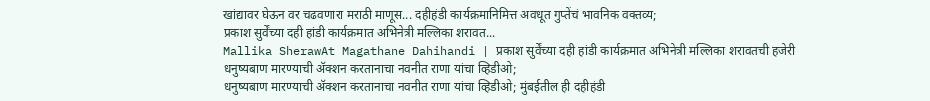खांद्यावर घेऊन वर चढवणारा मराठी माणूस... दहीहंडी कार्यक्रमानिमित्त अवधूत गुप्तेंचं भावनिक वक्तव्य;
प्रकाश सुर्वेंच्या दही हांडी कार्यक्रमात अभिनेत्री मल्लिका शरावत...
Mallika SherawAt Magathane Dahihandi | प्रकाश सुर्वेंच्या दही हांडी कार्यक्रमात अभिनेत्री मल्लिका शरावतची हजेरी
धनुष्यबाण मारण्याची ॲक्शन करतानाचा नवनीत राणा यांचा व्हिडीओ;
धनुष्यबाण मारण्याची ॲक्शन करतानाचा नवनीत राणा यांचा व्हिडीओ; मुंबईतील ही दहीहंडी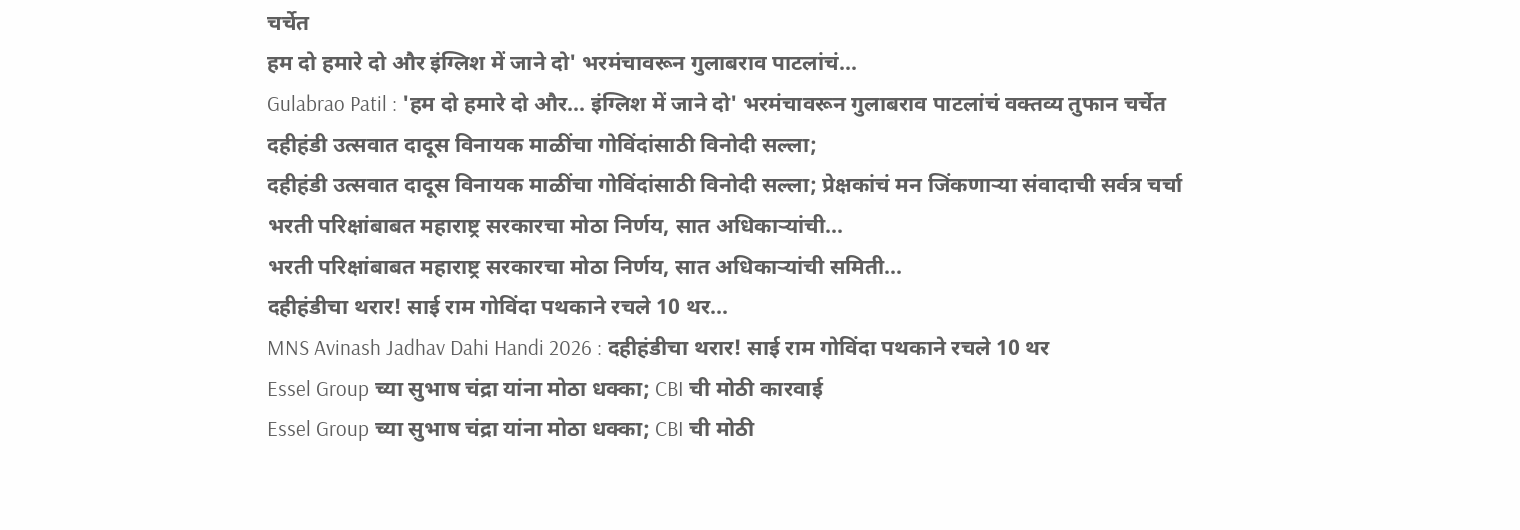चर्चेत
हम दो हमारे दो और इंग्लिश में जाने दो' भरमंचावरून गुलाबराव पाटलांचं...
Gulabrao Patil : 'हम दो हमारे दो और... इंग्लिश में जाने दो' भरमंचावरून गुलाबराव पाटलांचं वक्तव्य तुफान चर्चेत
दहीहंडी उत्सवात दादूस विनायक माळींचा गोविंदांसाठी विनोदी सल्ला;
दहीहंडी उत्सवात दादूस विनायक माळींचा गोविंदांसाठी विनोदी सल्ला; प्रेक्षकांचं मन जिंकणाऱ्या संवादाची सर्वत्र चर्चा
भरती परिक्षांबाबत महाराष्ट्र सरकारचा मोठा निर्णय, सात अधिकाऱ्यांची...
भरती परिक्षांबाबत महाराष्ट्र सरकारचा मोठा निर्णय, सात अधिकाऱ्यांची समिती...
दहीहंडीचा थरार! साई राम गोविंदा पथकाने रचले 10 थर...
MNS Avinash Jadhav Dahi Handi 2026 : दहीहंडीचा थरार! साई राम गोविंदा पथकाने रचले 10 थर
Essel Group च्या सुभाष चंद्रा यांना मोठा धक्का; CBI ची मोठी कारवाई
Essel Group च्या सुभाष चंद्रा यांना मोठा धक्का; CBI ची मोठी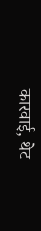कारवाई, थेट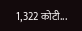1,322 कोटी...